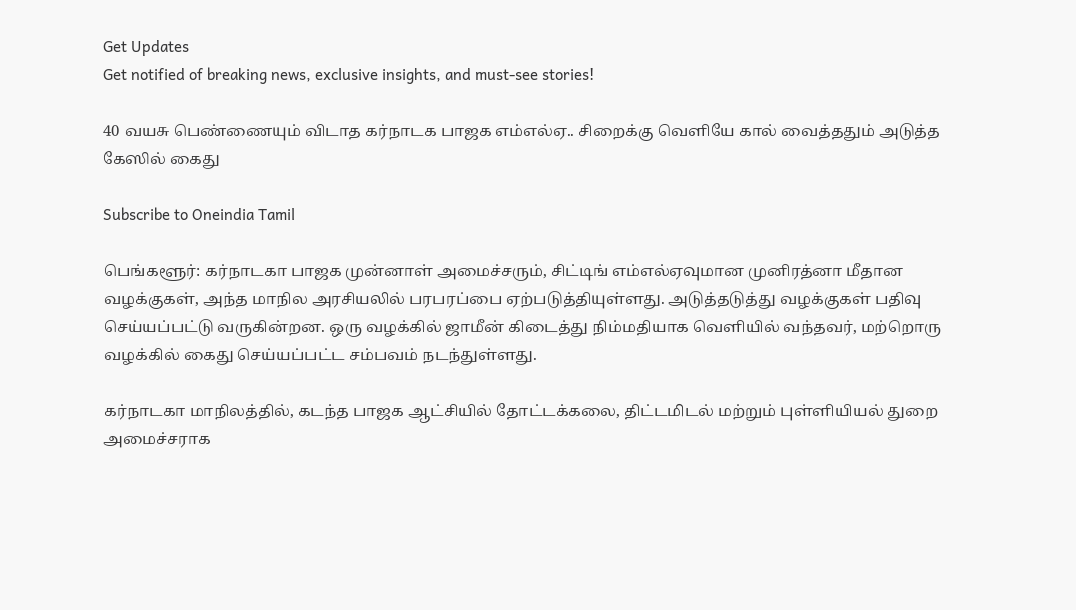Get Updates
Get notified of breaking news, exclusive insights, and must-see stories!

40 வயசு பெண்ணையும் விடாத கர்நாடக பாஜக எம்எல்ஏ.. சிறைக்கு வெளியே கால் வைத்ததும் அடுத்த கேஸில் கைது

Subscribe to Oneindia Tamil

பெங்களூர்: கர்நாடகா பாஜக முன்னாள் அமைச்சரும், சிட்டிங் எம்எல்ஏவுமான முனிரத்னா மீதான வழக்குகள், அந்த மாநில அரசியலில் பரபரப்பை ஏற்படுத்தியுள்ளது. அடுத்தடுத்து வழக்குகள் பதிவு செய்யப்பட்டு வருகின்றன. ஒரு வழக்கில் ஜாமீன் கிடைத்து நிம்மதியாக வெளியில் வந்தவர், மற்றொரு வழக்கில் கைது செய்யப்பட்ட சம்பவம் நடந்துள்ளது.

கர்நாடகா மாநிலத்தில், கடந்த பாஜக ஆட்சியில் தோட்டக்கலை, திட்டமிடல் மற்றும் புள்ளியியல் துறை அமைச்சராக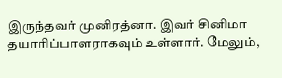இருந்தவர் முனிரத்னா. இவர் சினிமா தயாரிப்பாளராகவும் உள்ளார். மேலும்,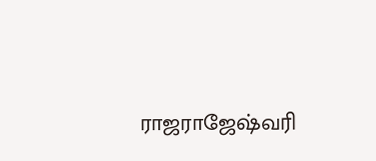ராஜராஜேஷ்வரி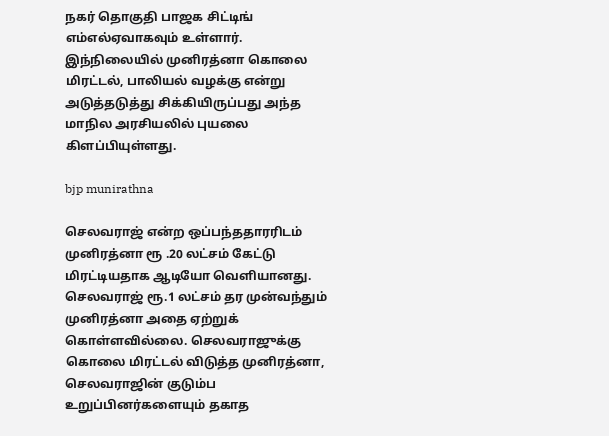நகர் தொகுதி பாஜக சிட்டிங் எம்எல்ஏவாகவும் உள்ளார். இந்நிலையில் முனிரத்னா கொலை மிரட்டல், பாலியல் வழக்கு என்று அடுத்தடுத்து சிக்கியிருப்பது அந்த மாநில அரசியலில் புயலை கிளப்பியுள்ளது.

bjp munirathna

செலவராஜ் என்ற ஒப்பந்ததாரரிடம் முனிரத்னா ரூ .20 லட்சம் கேட்டு மிரட்டியதாக ஆடியோ வெளியானது. செலவராஜ் ரூ.1 லட்சம் தர முன்வந்தும் முனிரத்னா அதை ஏற்றுக் கொள்ளவில்லை. செலவராஜுக்கு கொலை மிரட்டல் விடுத்த முனிரத்னா, செலவராஜின் குடும்ப உறுப்பினர்களையும் தகாத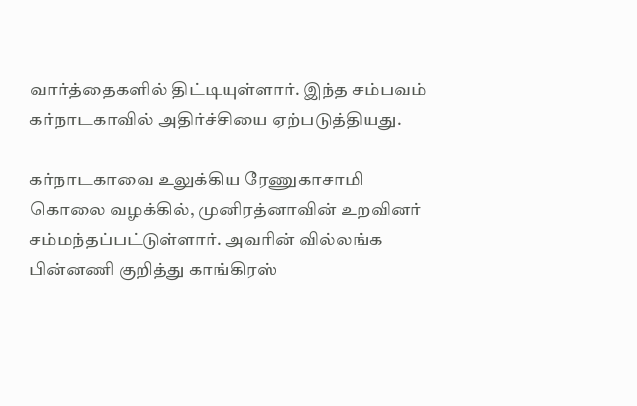வார்த்தைகளில் திட்டியுள்ளார். இந்த சம்பவம் கர்நாடகாவில் அதிர்ச்சியை ஏற்படுத்தியது.

கர்நாடகாவை உலுக்கிய ரேணுகாசாமி கொலை வழக்கில், முனிரத்னாவின் உறவினர் சம்மந்தப்பட்டுள்ளார். அவரின் வில்லங்க பின்னணி குறித்து காங்கிரஸ்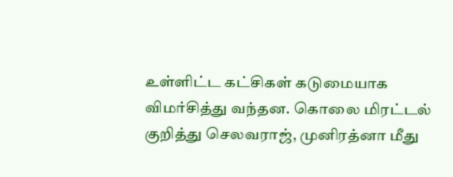உள்ளிட்ட கட்சிகள் கடுமையாக விமர்சித்து வந்தன. கொலை மிரட்டல் குறித்து செலவராஜ், முனிரத்னா மீது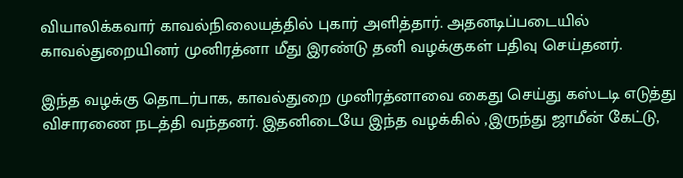வியாலிக்கவார் காவல்நிலையத்தில் புகார் அளித்தார். அதனடிப்படையில் காவல்துறையினர் முனிரத்னா மீது இரண்டு தனி வழக்குகள் பதிவு செய்தனர்.

இந்த வழக்கு தொடர்பாக, காவல்துறை முனிரத்னாவை கைது செய்து கஸ்டடி எடுத்து விசாரணை நடத்தி வந்தனர். இதனிடையே இந்த வழக்கில் ,இருந்து ஜாமீன் கேட்டு,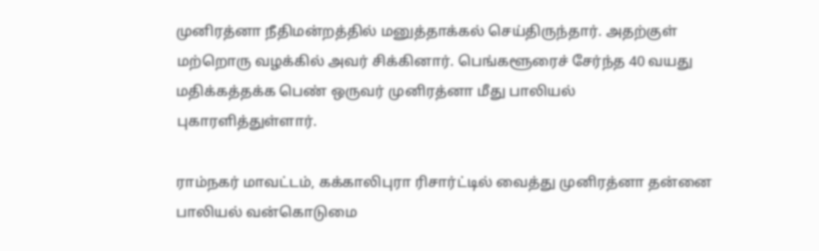முனிரத்னா நீதிமன்றத்தில் மனுத்தாக்கல் செய்திருந்தார். அதற்குள் மற்றொரு வழக்கில் அவர் சிக்கினார். பெங்களூரைச் சேர்ந்த 40 வயது மதிக்கத்தக்க பெண் ஒருவர் முனிரத்னா மீது பாலியல் புகாரளித்துள்ளார்.

ராம்நகர் மாவட்டம், கக்காலிபுரா ரிசார்ட்டில் வைத்து முனிரத்னா தன்னை பாலியல் வன்கொடுமை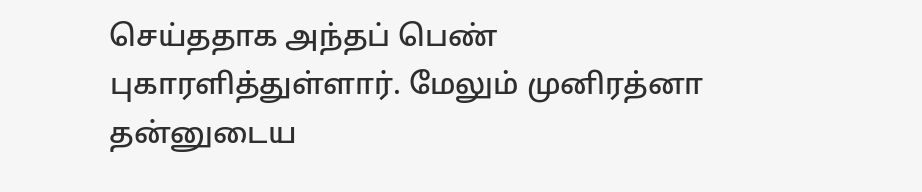செய்ததாக அந்தப் பெண் புகாரளித்துள்ளார். மேலும் முனிரத்னா தன்னுடைய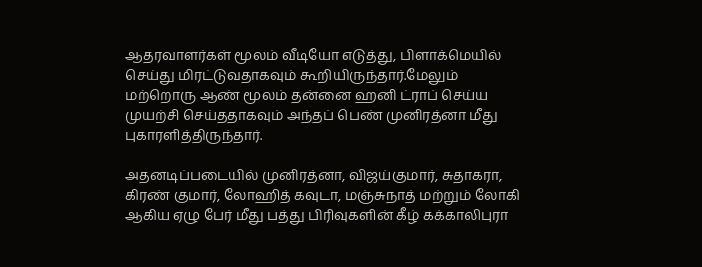ஆதரவாளர்கள் மூலம் வீடியோ எடுத்து, பிளாக்மெயில் செய்து மிரட்டுவதாகவும் கூறியிருந்தார்.மேலும் மற்றொரு ஆண் மூலம் தன்னை ஹனி ட்ராப் செய்ய முயற்சி செய்ததாகவும் அந்தப் பெண் முனிரத்னா மீது புகாரளித்திருந்தார்.

அதனடிப்படையில் முனிரத்னா, விஜய்குமார், சுதாகரா, கிரண் குமார், லோஹித் கவுடா, மஞ்சுநாத் மற்றும் லோகி ஆகிய ஏழு பேர் மீது பத்து பிரிவுகளின் கீழ் கக்காலிபுரா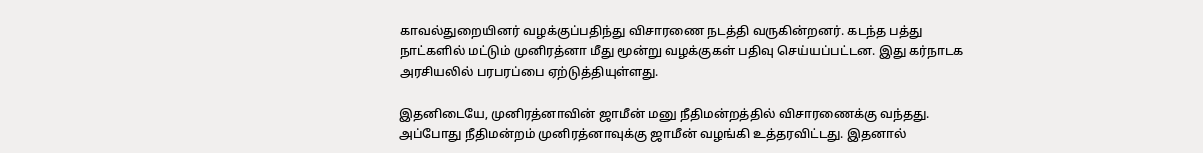காவல்துறையினர் வழக்குப்பதிந்து விசாரணை நடத்தி வருகின்றனர். கடந்த பத்து நாட்களில் மட்டும் முனிரத்னா மீது மூன்று வழக்குகள் பதிவு செய்யப்பட்டன. இது கர்நாடக அரசியலில் பரபரப்பை ஏற்டுத்தியுள்ளது.

இதனிடையே, முனிரத்னாவின் ஜாமீன் மனு நீதிமன்றத்தில் விசாரணைக்கு வந்தது. அப்போது நீதிமன்றம் முனிரத்னாவுக்கு ஜாமீன் வழங்கி உத்தரவிட்டது. இதனால்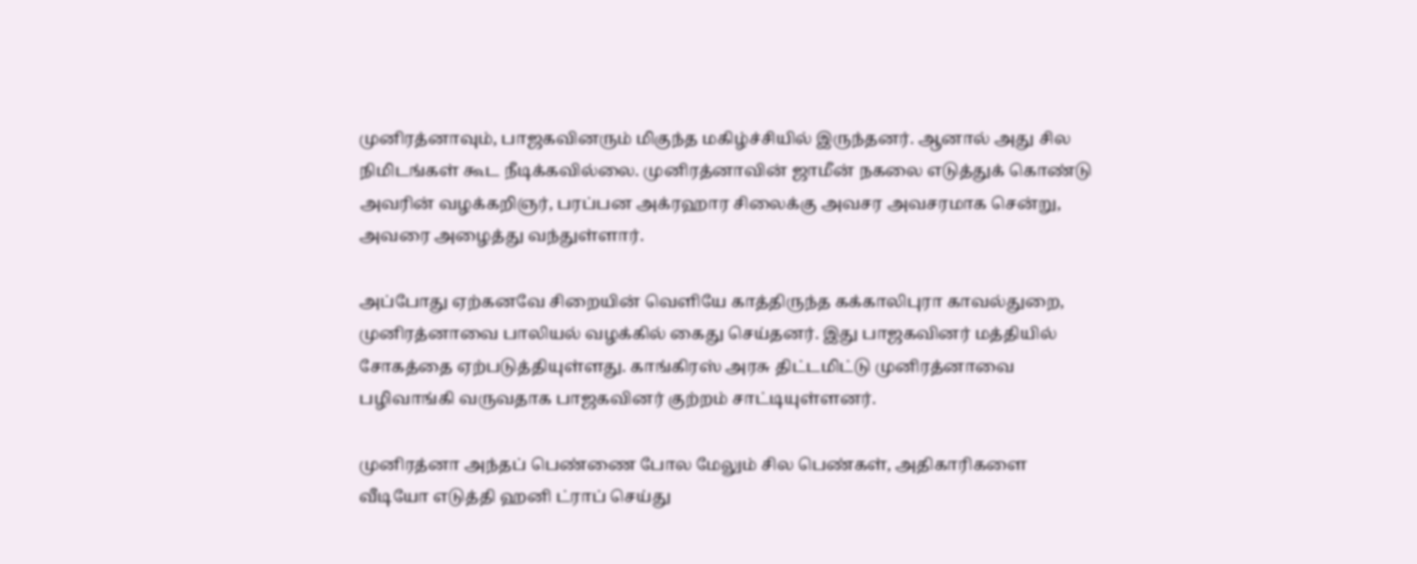முனிரத்னாவும், பாஜகவினரும் மிகுந்த மகிழ்ச்சியில் இருந்தனர். ஆனால் அது சில நிமிடங்கள் கூட நீடிக்கவில்லை. முனிரத்னாவின் ஜாமீன் நகலை எடுத்துக் கொண்டு அவரின் வழக்கறிஞர், பரப்பன அக்ரஹார சிலைக்கு அவசர அவசரமாக சென்று, அவரை அழைத்து வந்துள்ளார்.

அப்போது ஏற்கனவே சிறையின் வெளியே காத்திருந்த கக்காலிபுரா காவல்துறை, முனிரத்னாவை பாலியல் வழக்கில் கைது செய்தனர். இது பாஜகவினர் மத்தியில் சோகத்தை ஏற்படுத்தியுள்ளது. காங்கிரஸ் அரசு திட்டமிட்டு முனிரத்னாவை பழிவாங்கி வருவதாக பாஜகவினர் குற்றம் சாட்டியுள்ளனர்.

முனிரத்னா அந்தப் பெண்ணை போல மேலும் சில பெண்கள், அதிகாரிகளை வீடியோ எடுத்தி ஹனி ட்ராப் செய்து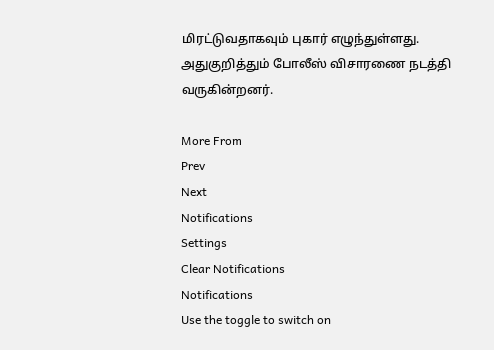மிரட்டுவதாகவும் புகார் எழுந்துள்ளது. அதுகுறித்தும் போலீஸ் விசாரணை நடத்தி வருகின்றனர்.

More From
Prev
Next
Notifications
Settings
Clear Notifications
Notifications
Use the toggle to switch on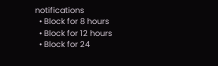notifications
  • Block for 8 hours
  • Block for 12 hours
  • Block for 24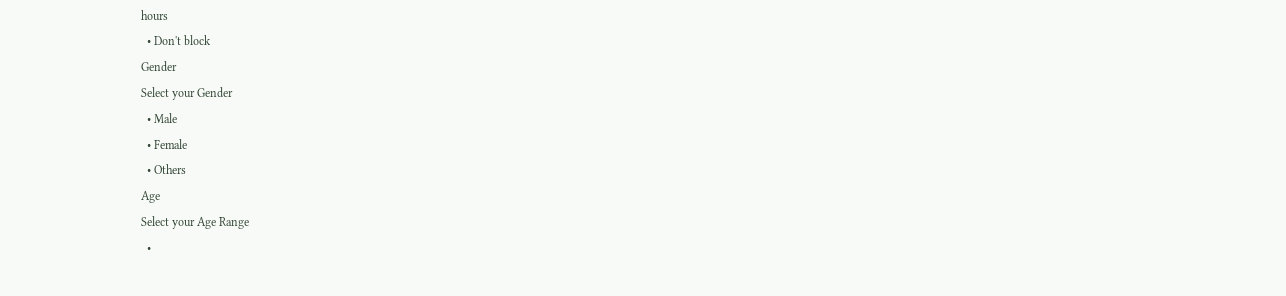hours
  • Don't block
Gender
Select your Gender
  • Male
  • Female
  • Others
Age
Select your Age Range
  •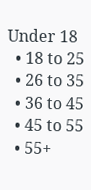Under 18
  • 18 to 25
  • 26 to 35
  • 36 to 45
  • 45 to 55
  • 55+